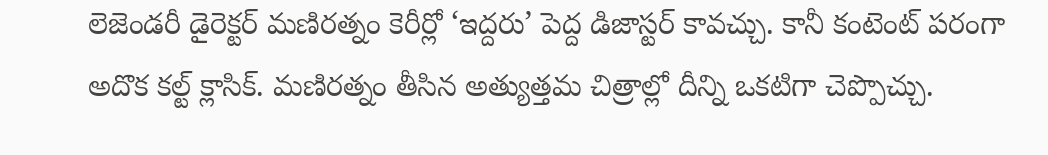లెజెండరీ డైరెక్టర్ మణిరత్నం కెరీర్లో ‘ఇద్దరు’ పెద్ద డిజాస్టర్ కావచ్చు. కానీ కంటెంట్ పరంగా అదొక కల్ట్ క్లాసిక్. మణిరత్నం తీసిన అత్యుత్తమ చిత్రాల్లో దీన్ని ఒకటిగా చెప్పొచ్చు.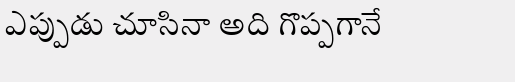ఎప్పుడు చూసినా అది గొప్పగానే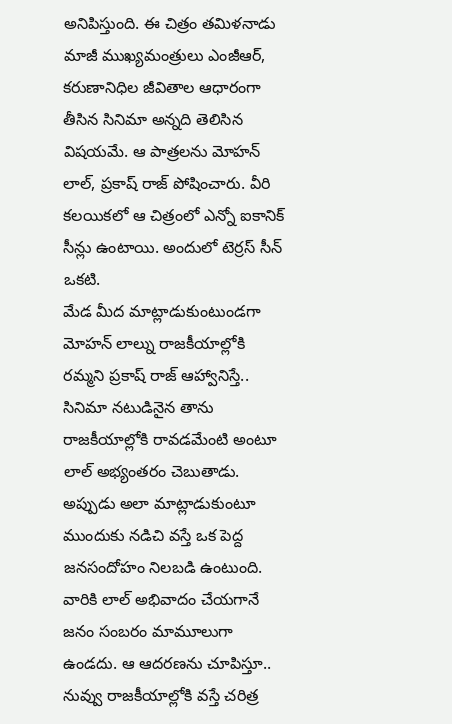అనిపిస్తుంది. ఈ చిత్రం తమిళనాడు మాజీ ముఖ్యమంత్రులు ఎంజీఆర్, కరుణానిధిల జీవితాల ఆధారంగా తీసిన సినిమా అన్నది తెలిసిన విషయమే. ఆ పాత్రలను మోహన్ లాల్, ప్రకాష్ రాజ్ పోషించారు. వీరి కలయికలో ఆ చిత్రంలో ఎన్నో ఐకానిక్ సీన్లు ఉంటాయి. అందులో టెర్రస్ సీన్ ఒకటి.
మేడ మీద మాట్లాడుకుంటుండగా మోహన్ లాల్ను రాజకీయాల్లోకి రమ్మని ప్రకాష్ రాజ్ ఆహ్వానిస్తే.. సినిమా నటుడినైన తాను రాజకీయాల్లోకి రావడమేంటి అంటూ లాల్ అభ్యంతరం చెబుతాడు. అప్పుడు అలా మాట్లాడుకుంటూ ముందుకు నడిచి వస్తే ఒక పెద్ద జనసందోహం నిలబడి ఉంటుంది. వారికి లాల్ అభివాదం చేయగానే జనం సంబరం మామూలుగా ఉండదు. ఆ ఆదరణను చూపిస్తూ.. నువ్వు రాజకీయాల్లోకి వస్తే చరిత్ర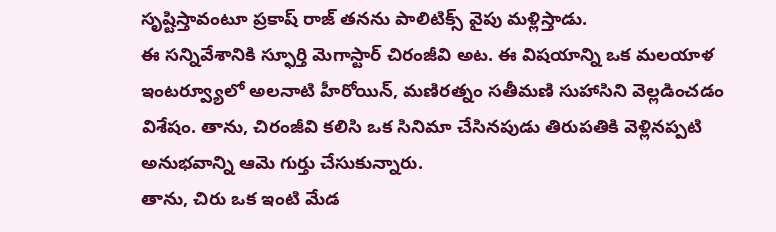సృష్టిస్తావంటూ ప్రకాష్ రాజ్ తనను పాలిటిక్స్ వైపు మళ్లిస్తాడు.
ఈ సన్నివేశానికి స్ఫూర్తి మెగాస్టార్ చిరంజీవి అట. ఈ విషయాన్ని ఒక మలయాళ ఇంటర్వ్యూలో అలనాటి హీరోయిన్, మణిరత్నం సతీమణి సుహాసిని వెల్లడించడం విశేషం. తాను, చిరంజీవి కలిసి ఒక సినిమా చేసినపుడు తిరుపతికి వెళ్లినప్పటి అనుభవాన్ని ఆమె గుర్తు చేసుకున్నారు.
తాను, చిరు ఒక ఇంటి మేడ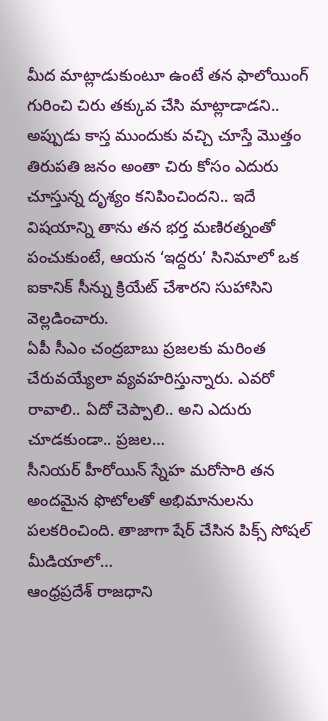మీద మాట్లాడుకుంటూ ఉంటే తన ఫాలోయింగ్ గురించి చిరు తక్కువ చేసి మాట్లాడాడని.. అప్పుడు కాస్త ముందుకు వచ్చి చూస్తే మొత్తం తిరుపతి జనం అంతా చిరు కోసం ఎదురు చూస్తున్న దృశ్యం కనిపించిందని.. ఇదే విషయాన్ని తాను తన భర్త మణిరత్నంతో పంచుకుంటే, ఆయన ‘ఇద్దరు’ సినిమాలో ఒక ఐకానిక్ సీన్ను క్రియేట్ చేశారని సుహాసిని వెల్లడించారు.
ఏపీ సీఎం చంద్రబాబు ప్రజలకు మరింత చేరువయ్యేలా వ్యవహరిస్తున్నారు. ఎవరో రావాలి.. ఏదో చెప్పాలి.. అని ఎదురు చూడకుండా.. ప్రజల…
సీనియర్ హీరోయిన్ స్నేహ మరోసారి తన అందమైన ఫొటోలతో అభిమానులను పలకరించింది. తాజాగా షేర్ చేసిన పిక్స్ సోషల్ మీడియాలో…
ఆంధ్రప్రదేశ్ రాజధాని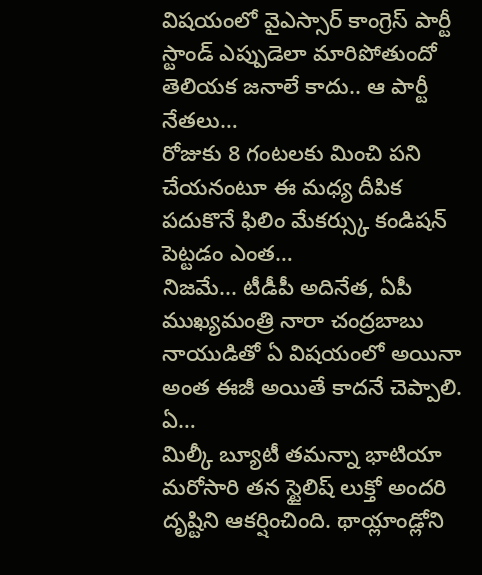విషయంలో వైఎస్సార్ కాంగ్రెస్ పార్టీ స్టాండ్ ఎప్పుడెలా మారిపోతుందో తెలియక జనాలే కాదు.. ఆ పార్టీ నేతలు…
రోజుకు 8 గంటలకు మించి పని చేయనంటూ ఈ మధ్య దీపిక పదుకొనే ఫిలిం మేకర్స్కు కండిషన్ పెట్టడం ఎంత…
నిజమే... టీడీపీ అదినేత, ఏపీ ముఖ్యమంత్రి నారా చంద్రబాబు నాయుడితో ఏ విషయంలో అయినా అంత ఈజీ అయితే కాదనే చెప్పాలి. ఏ…
మిల్కీ బ్యూటీ తమన్నా భాటియా మరోసారి తన స్టైలిష్ లుక్తో అందరి దృష్టిని ఆకర్షించింది. థాయ్లాండ్లోని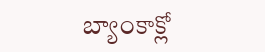బ్యాంకాక్లో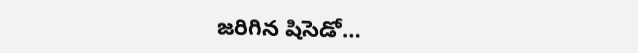జరిగిన షిసెడో…